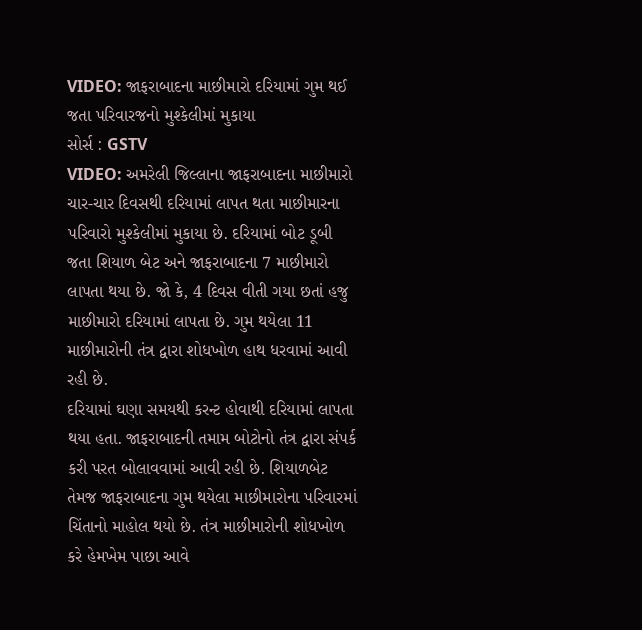VIDEO: જાફરાબાદના માછીમારો દરિયામાં ગુમ થઈ જતા પરિવારજનો મુશ્કેલીમાં મુકાયા
સોર્સ : GSTV
VIDEO: અમરેલી જિલ્લાના જાફરાબાદના માછીમારો ચાર-ચાર દિવસથી દરિયામાં લાપત થતા માછીમારના પરિવારો મુશ્કેલીમાં મુકાયા છે. દરિયામાં બોટ ડૂબી જતા શિયાળ બેટ અને જાફરાબાદના 7 માછીમારો લાપતા થયા છે. જો કે, 4 દિવસ વીતી ગયા છતાં હજુ માછીમારો દરિયામાં લાપતા છે. ગુમ થયેલા 11 માછીમારોની તંત્ર દ્વારા શોધખોળ હાથ ધરવામાં આવી રહી છે.
દરિયામાં ઘણા સમયથી કરન્ટ હોવાથી દરિયામાં લાપતા થયા હતા. જાફરાબાદની તમામ બોટોનો તંત્ર દ્વારા સંપર્ક કરી પરત બોલાવવામાં આવી રહી છે. શિયાળબેટ તેમજ જાફરાબાદના ગુમ થયેલા માછીમારોના પરિવારમાં ચિંતાનો માહોલ થયો છે. તંત્ર માછીમારોની શોધખોળ કરે હેમખેમ પાછા આવે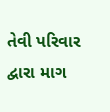તેવી પરિવાર દ્વારા માગ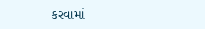કરવામાં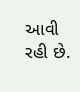આવી રહી છે.